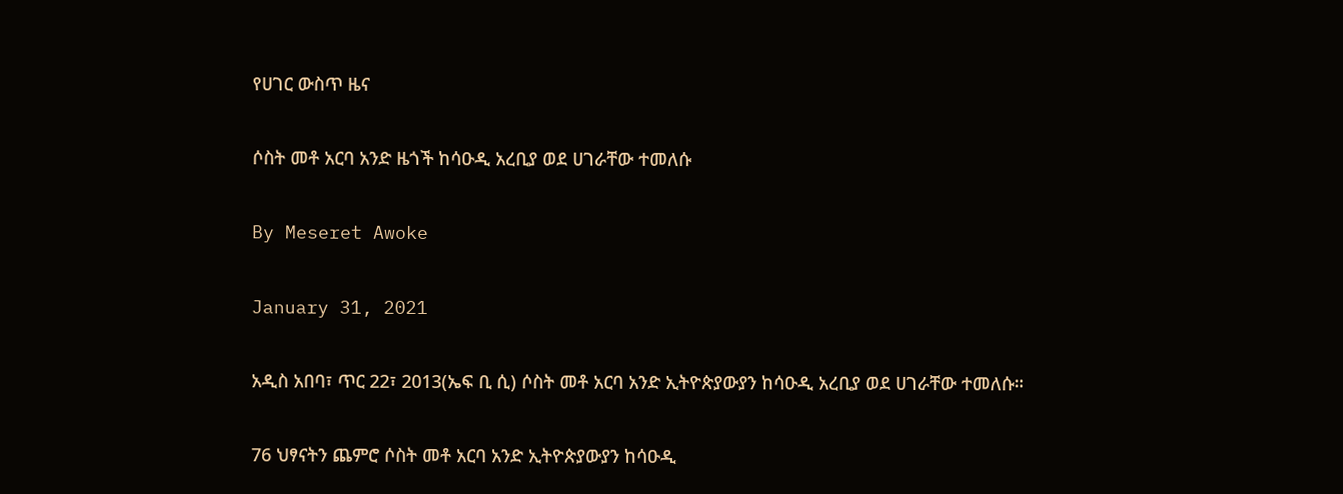የሀገር ውስጥ ዜና

ሶስት መቶ አርባ አንድ ዜጎች ከሳዑዲ አረቢያ ወደ ሀገራቸው ተመለሱ

By Meseret Awoke

January 31, 2021

አዲስ አበባ፣ ጥር 22፣ 2013(ኤፍ ቢ ሲ) ሶስት መቶ አርባ አንድ ኢትዮጵያውያን ከሳዑዲ አረቢያ ወደ ሀገራቸው ተመለሱ።

76 ህፃናትን ጨምሮ ሶስት መቶ አርባ አንድ ኢትዮጵያውያን ከሳዑዲ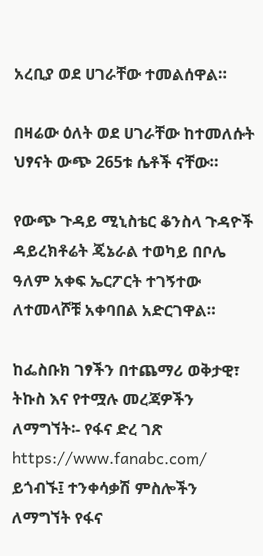አረቢያ ወደ ሀገራቸው ተመልሰዋል።

በዛሬው ዕለት ወደ ሀገራቸው ከተመለሱት ህፃናት ውጭ 265ቱ ሴቶች ናቸው።

የውጭ ጉዳይ ሚኒስቴር ቆንስላ ጉዳዮች ዳይረክቶሬት ጄኔራል ተወካይ በቦሌ ዓለም አቀፍ ኤርፖርት ተገኝተው ለተመላሾቹ አቀባበል አድርገዋል።

ከፌስቡክ ገፃችን በተጨማሪ ወቅታዊ፣ ትኩስ እና የተሟሉ መረጃዎችን ለማግኘት፡- የፋና ድረ ገጽ https://www.fanabc.com/ ይጎብኙ፤ ተንቀሳቃሽ ምስሎችን ለማግኘት የፋና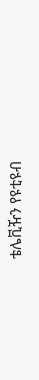ቴሌቪዥን የዩቲዩብ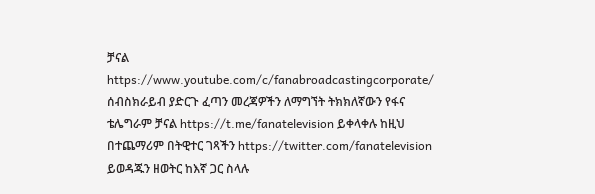ቻናል https://www.youtube.com/c/fanabroadcastingcorporate/ ሰብስክራይብ ያድርጉ ፈጣን መረጃዎችን ለማግኘት ትክክለኛውን የፋና ቴሌግራም ቻናል https://t.me/fanatelevision ይቀላቀሉ ከዚህ በተጨማሪም በትዊተር ገጻችን https://twitter.com/fanatelevision ይወዳጁን ዘወትር ከእኛ ጋር ስላሉ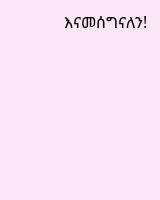እናመሰግናለን!